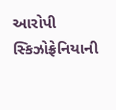આરોપી સ્કિઝોફ્રેનિયાની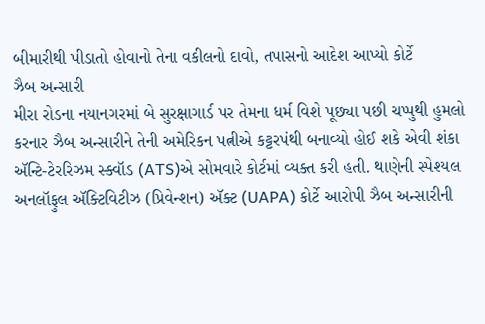બીમારીથી પીડાતો હોવાનો તેના વકીલનો દાવો, તપાસનો આદેશ આપ્યો કોર્ટે
ઝૈબ અન્સારી
મીરા રોડના નયાનગરમાં બે સુરક્ષાગાર્ડ પર તેમના ધર્મ વિશે પૂછ્યા પછી ચપ્પુથી હુમલો કરનાર ઝૈબ અન્સારીને તેની અમેરિકન પત્નીએ કટ્ટરપંથી બનાવ્યો હોઈ શકે એવી શંકા ઍન્ટિ-ટેરરિઝમ સ્ક્વૉડ (ATS)એ સોમવારે કોર્ટમાં વ્યક્ત કરી હતી. થાણેની સ્પેશ્યલ અનલૉફુલ ઍક્ટિવિટીઝ (પ્રિવેન્શન) ઍક્ટ (UAPA) કોર્ટે આરોપી ઝૈબ અન્સારીની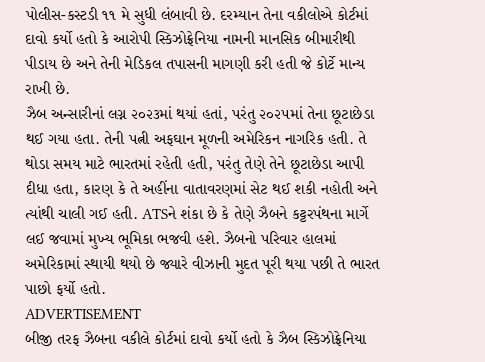પોલીસ-કસ્ટડી ૧૧ મે સુધી લંબાવી છે. દરમ્યાન તેના વકીલોએ કોર્ટમાં દાવો કર્યો હતો કે આરોપી સ્કિઝોફ્રેનિયા નામની માનસિક બીમારીથી પીડાય છે અને તેની મેડિકલ તપાસની માગણી કરી હતી જે કોર્ટે માન્ય રાખી છે.
ઝૈબ અન્સારીનાં લગ્ન ૨૦૨૩માં થયાં હતાં, પરંતુ ૨૦૨૫માં તેના છૂટાછેડા થઈ ગયા હતા. તેની પત્ની અફઘાન મૂળની અમેરિકન નાગરિક હતી. તે થોડા સમય માટે ભારતમાં રહેતી હતી, પરંતુ તેણે તેને છૂટાછેડા આપી દીધા હતા, કારણ કે તે અહીંના વાતાવરણમાં સેટ થઈ શકી નહોતી અને ત્યાંથી ચાલી ગઈ હતી. ATSને શંકા છે કે તેણે ઝૈબને કટ્ટરપંથના માર્ગે લઈ જવામાં મુખ્ય ભૂમિકા ભજવી હશે. ઝૈબનો પરિવાર હાલમાં અમેરિકામાં સ્થાયી થયો છે જ્યારે વીઝાની મુદત પૂરી થયા પછી તે ભારત પાછો ફર્યો હતો.
ADVERTISEMENT
બીજી તરફ ઝૈબના વકીલે કોર્ટમાં દાવો કર્યો હતો કે ઝૈબ સ્કિઝોફ્રેનિયા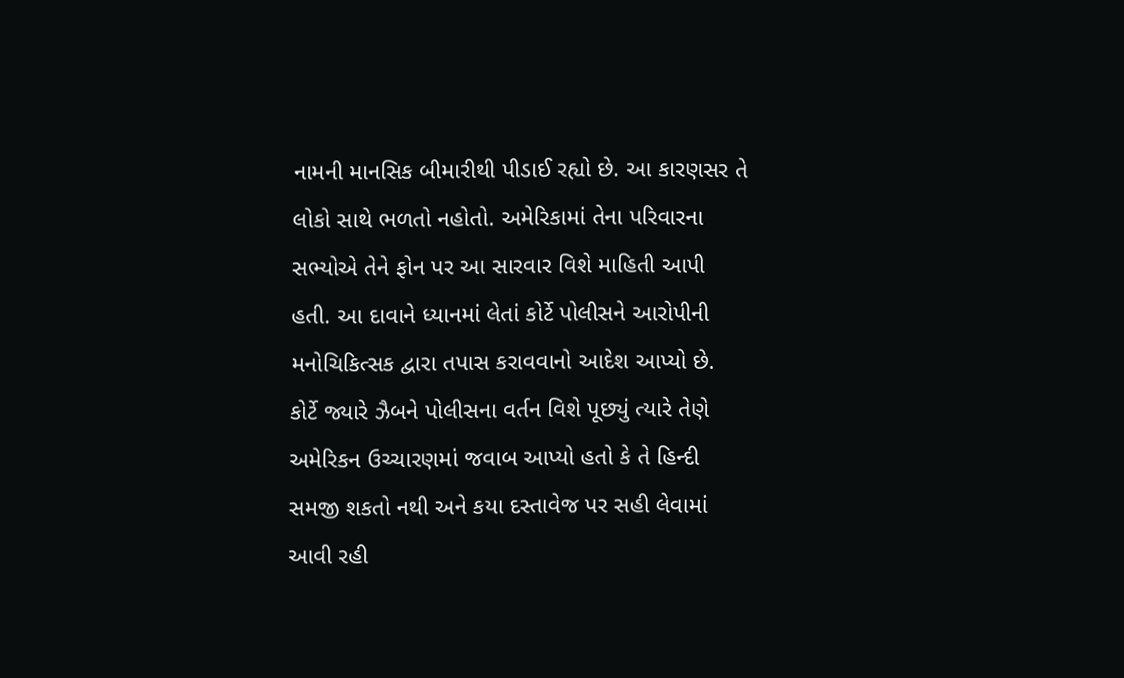નામની માનસિક બીમારીથી પીડાઈ રહ્યો છે. આ કારણસર તે લોકો સાથે ભળતો નહોતો. અમેરિકામાં તેના પરિવારના સભ્યોએ તેને ફોન પર આ સારવાર વિશે માહિતી આપી હતી. આ દાવાને ધ્યાનમાં લેતાં કોર્ટે પોલીસને આરોપીની મનોચિકિત્સક દ્વારા તપાસ કરાવવાનો આદેશ આપ્યો છે. કોર્ટે જ્યારે ઝૈબને પોલીસના વર્તન વિશે પૂછ્યું ત્યારે તેણે અમેરિકન ઉચ્ચારણમાં જવાબ આપ્યો હતો કે તે હિન્દી સમજી શકતો નથી અને કયા દસ્તાવેજ પર સહી લેવામાં આવી રહી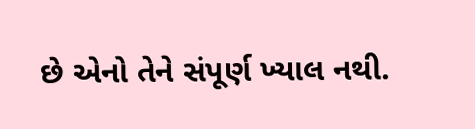છે એનો તેને સંપૂર્ણ ખ્યાલ નથી.